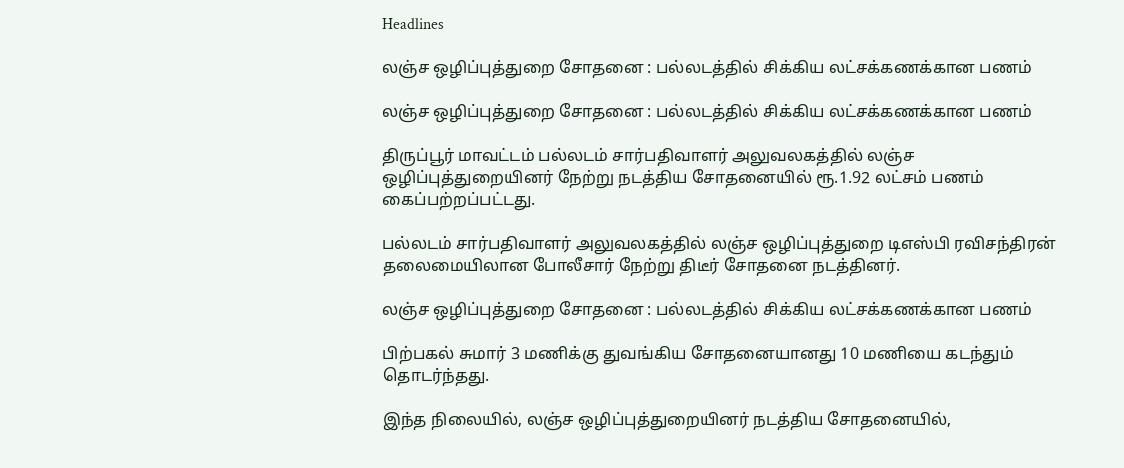Headlines

லஞ்ச ஒழிப்புத்துறை சோதனை : பல்லடத்தில் சிக்கிய லட்சக்கணக்கான பணம்

லஞ்ச ஒழிப்புத்துறை சோதனை : பல்லடத்தில் சிக்கிய லட்சக்கணக்கான பணம்

திருப்பூர் மாவட்டம் பல்லடம் சார்பதிவாளர் அலுவலகத்தில் லஞ்ச ஒழிப்புத்துறையினர் நேற்று நடத்திய சோதனையில் ரூ.1.92 லட்சம் பணம் கைப்பற்றப்பட்டது.

பல்லடம் சார்பதிவாளர் அலுவலகத்தில் லஞ்ச ஒழிப்புத்துறை டிஎஸ்பி ரவிசந்திரன் தலைமையிலான போலீசார் நேற்று திடீர் சோதனை நடத்தினர்.

லஞ்ச ஒழிப்புத்துறை சோதனை : பல்லடத்தில் சிக்கிய லட்சக்கணக்கான பணம்

பிற்பகல் சுமார் 3 மணிக்கு துவங்கிய சோதனையானது 10 மணியை கடந்தும் தொடர்ந்தது.

இந்த நிலையில், லஞ்ச ஒழிப்புத்துறையினர் நடத்திய சோதனையில்,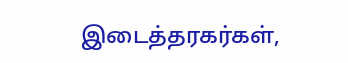இடைத்தரகர்கள்,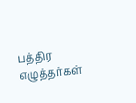பத்திர எழுத்தர்கள்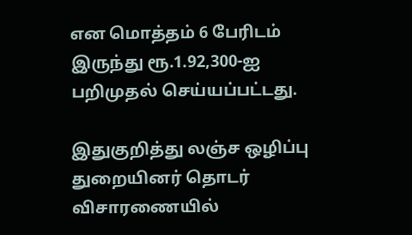என மொத்தம் 6 பேரிடம் இருந்து ரூ.1.92,300-ஐ பறிமுதல் செய்யப்பட்டது.

இதுகுறித்து லஞ்ச ஒழிப்பு துறையினர் தொடர் விசாரணையில்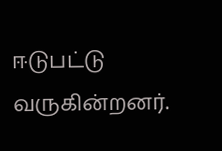ஈடுபட்டு வருகின்றனர்.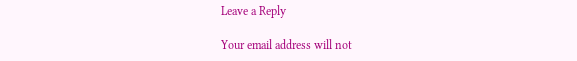Leave a Reply

Your email address will not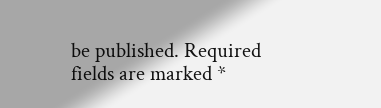be published. Required fields are marked *